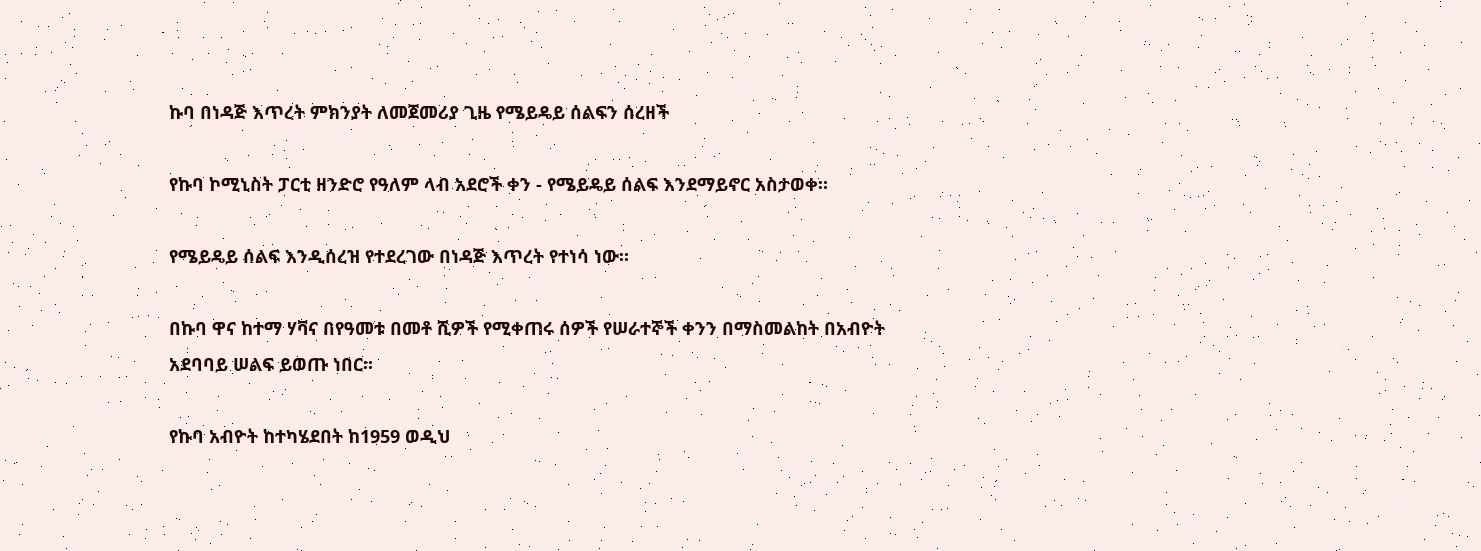ኩባ በነዳጅ እጥረት ምክንያት ለመጀመሪያ ጊዜ የሜይዴይ ሰልፍን ሰረዘች

የኩባ ኮሚኒስት ፓርቲ ዘንድሮ የዓለም ላብ አደሮች ቀን - የሜይዴይ ሰልፍ እንደማይኖር አስታወቀ።

የሜይዴይ ሰልፍ እንዲሰረዝ የተደረገው በነዳጅ እጥረት የተነሳ ነው።

በኩባ ዋና ከተማ ሃቫና በየዓመቱ በመቶ ሺዎች የሚቀጠሩ ሰዎች የሠራተኞች ቀንን በማስመልከት በአብዮት አደባባይ ሠልፍ ይወጡ ነበር።

የኩባ አብዮት ከተካሄደበት ከ1959 ወዲህ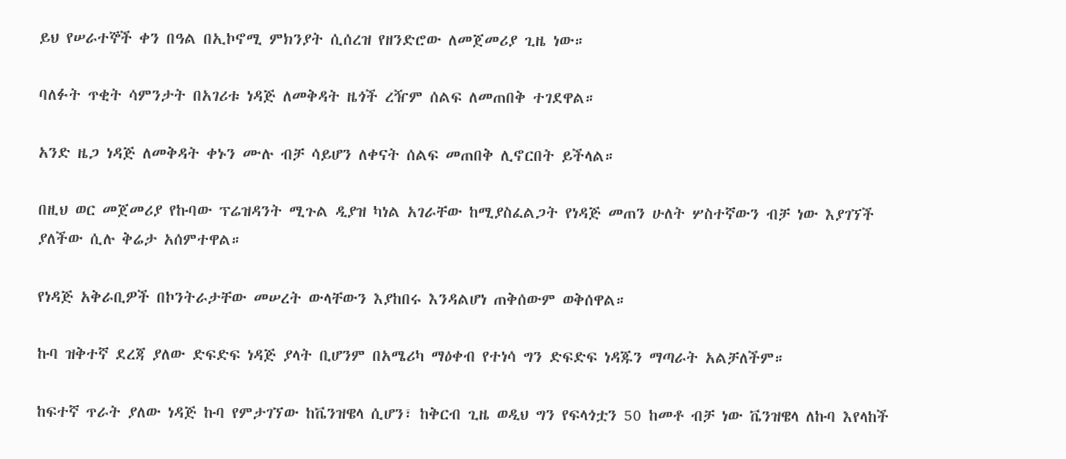ይህ የሠራተኞች ቀን በዓል በኢኮኖሚ ምክንያት ሲሰረዝ የዘንድሮው ለመጀመሪያ ጊዜ ነው።

ባለፉት ጥቂት ሳምንታት በአገሪቱ ነዳጅ ለመቅዳት ዜጎች ረዥም ሰልፍ ለመጠበቅ ተገደዋል።

አንድ ዜጋ ነዳጅ ለመቅዳት ቀኑን ሙሉ ብቻ ሳይሆን ለቀናት ሰልፍ መጠበቅ ሊኖርበት ይችላል።

በዚህ ወር መጀመሪያ የኩባው ፕሬዝዳንት ሚጉል ዲያዝ ካነል አገራቸው ከሚያስፈልጋት የነዳጅ መጠን ሁለት ሦስተኛውን ብቻ ነው እያገኘች ያለችው ሲሉ ቅሬታ አሰምተዋል።

የነዳጅ አቅራቢዎች በኮንትራታቸው መሠረት ውላቸውን እያከበሩ እንዳልሆነ ጠቅሰውም ወቅሰዋል።

ኩባ ዝቅተኛ ደረጃ ያለው ድፍድፍ ነዳጅ ያላት ቢሆንም በአሜሪካ ማዕቀብ የተነሳ ግን ድፍድፍ ነዳጁን ማጣራት አልቻለችም።

ከፍተኛ ጥራት ያለው ነዳጅ ኩባ የምታገኘው ከቬንዝዌላ ሲሆን፣ ከቅርብ ጊዜ ወዲህ ግን የፍላጎቷን 50 ከመቶ ብቻ ነው ቬንዝዌላ ለኩባ እየላከች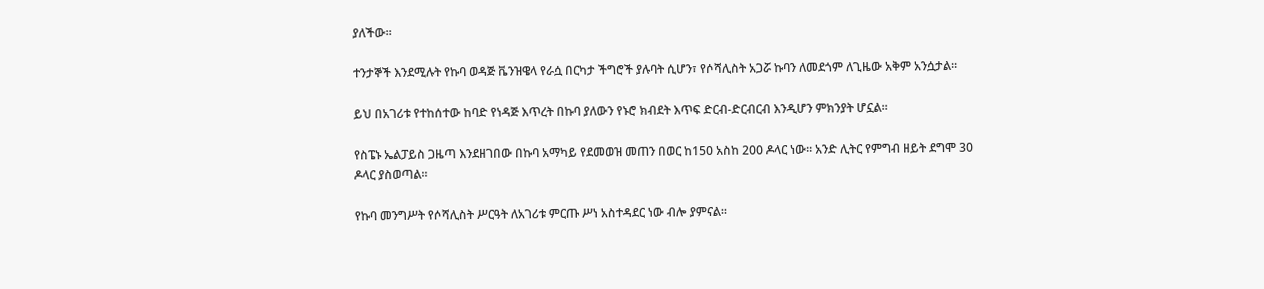ያለችው።

ተንታኞች እንደሚሉት የኩባ ወዳጅ ቬንዝዌላ የራሷ በርካታ ችግሮች ያሉባት ሲሆን፣ የሶሻሊስት አጋሯ ኩባን ለመደጎም ለጊዜው አቅም አንሷታል።

ይህ በአገሪቱ የተከሰተው ከባድ የነዳጅ እጥረት በኩባ ያለውን የኑሮ ክብደት እጥፍ ድርብ-ድርብርብ እንዲሆን ምክንያት ሆኗል።

የስፔኑ ኤልፓይስ ጋዜጣ እንደዘገበው በኩባ አማካይ የደመወዝ መጠን በወር ከ150 አስከ 200 ዶላር ነው። አንድ ሊትር የምግብ ዘይት ደግሞ 30 ዶላር ያስወጣል።

የኩባ መንግሥት የሶሻሊስት ሥርዓት ለአገሪቱ ምርጡ ሥነ አስተዳደር ነው ብሎ ያምናል።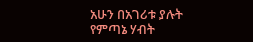አሁን በአገሪቱ ያሉት የምጣኔ ሃብት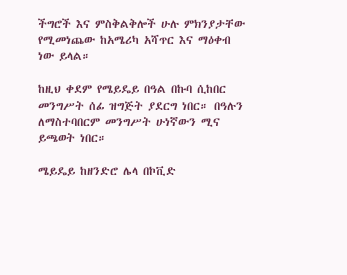ችግሮች እና ምስቅልቅሎች ሁሉ ምክንያታቸው የሚመነጨው ከአሜሪካ አሻጥር እና ማዕቀብ ነው ይላል።

ከዚህ ቀደም የሜይዴይ በዓል በኩባ ሲከበር መንግሥት ሰፊ ዝግጅት ያደርግ ነበር። በዓሉን ለማስተባበርም መንግሥት ሁነኛውን ሚና ይጫወት ነበር።

ሜይዴይ ከዘንድሮ ሌላ በኮቪድ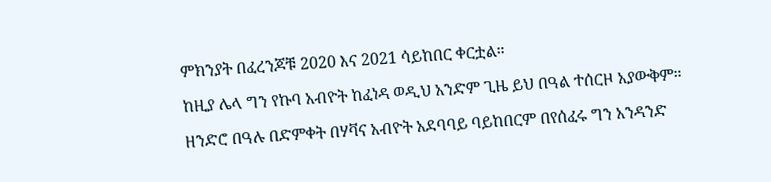ምክንያት በፈረንጆቹ 2020 እና 2021 ሳይከበር ቀርቷል።

ከዚያ ሌላ ግን የኩባ አብዮት ከፈነዳ ወዲህ አንድም ጊዜ ይህ በዓል ተሰርዞ አያውቅም።

ዘንድሮ በዓሉ በድምቀት በሃቫና አብዮት አደባባይ ባይከበርም በየሰፈሩ ግን አንዳንድ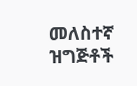መለስተኛ ዝግጅቶች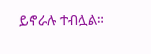ይኖራሉ ተብሏል።